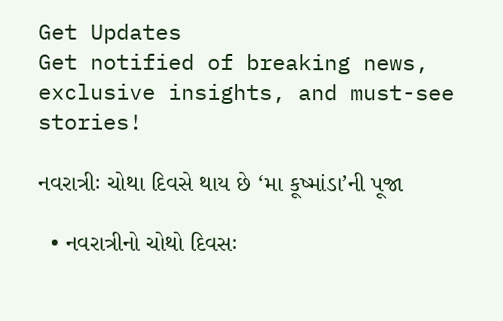Get Updates
Get notified of breaking news, exclusive insights, and must-see stories!

નવરાત્રીઃ ચોથા દિવસે થાય છે ‘મા કૂષ્માંડા’ની પૂજા

  • નવરાત્રીનો ચોથો દિવસઃ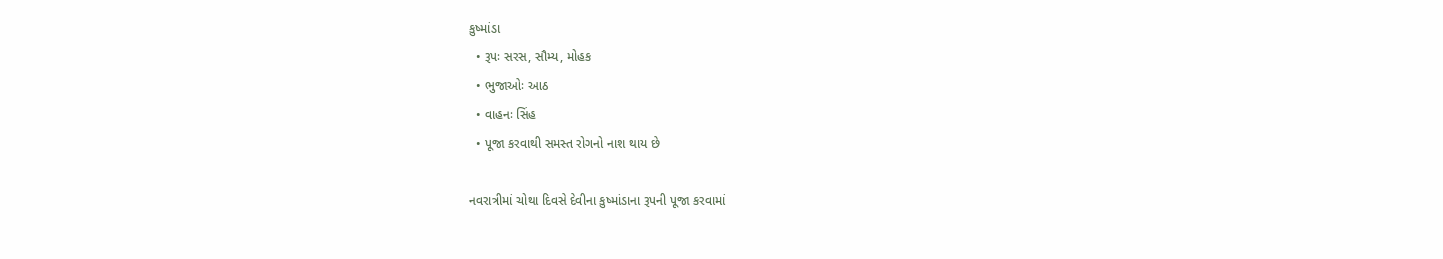કુષ્માંડા
  • રૂપઃ સરસ, સૌમ્ય, મોહક
  • ભુજાઓઃ આઠ
  • વાહનઃ સિંહ
  • પૂજા કરવાથી સમસ્ત રોગનો નાશ થાય છે

નવરાત્રીમાં ચોથા દિવસે દેવીના કુષ્માંડાના રૂપની પૂજા કરવામાં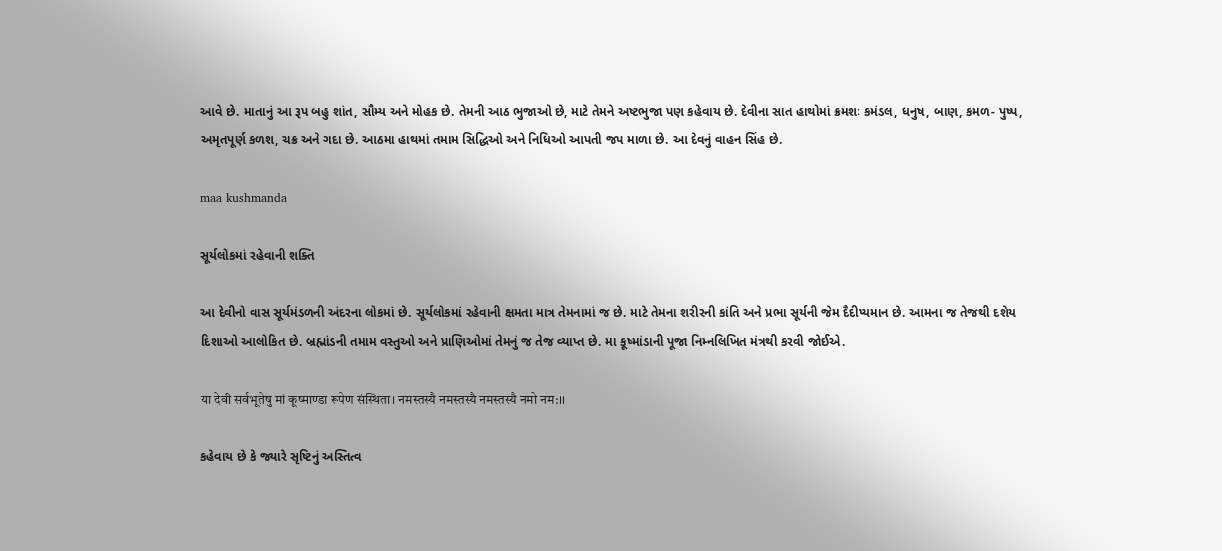આવે છે. માતાનું આ રૂપ બહુ શાંત, સૌમ્ય અને મોહક છે. તેમની આઠ ભુજાઓ છે, માટે તેમને અષ્ટભુજા પણ કહેવાય છે. દેવીના સાત હાથોમાં ક્રમશઃ કમંડલ, ધનુષ, બાણ, કમળ- પુષ્પ, અમૃતપૂર્ણ કળશ, ચક્ર અને ગદા છે. આઠમા હાથમાં તમામ સિદ્ધિઓ અને નિધિઓ આપતી જપ માળા છે. આ દેવનું વાહન સિંહ છે.

maa kushmanda

સૂર્યલોકમાં રહેવાની શક્તિ

આ દેવીનો વાસ સૂર્યમંડળની અંદરના લોકમાં છે. સૂર્યલોકમાં રહેવાની ક્ષમતા માત્ર તેમનામાં જ છે. માટે તેમના શરીરની કાંતિ અને પ્રભા સૂર્યની જેમ દૈદીપ્યમાન છે. આમના જ તેજથી દશેય દિશાઓ આલોકિત છે. બ્રહ્માંડની તમામ વસ્તુઓ અને પ્રાણિઓમાં તેમનું જ તેજ વ્યાપ્ત છે. મા કૂષ્માંડાની પૂજા નિમ્નલિખિત મંત્રથી કરવી જોઈએ.

या देवी सर्वभू‍तेषु मां कूष्माण्डा रूपेण संस्थिता। नमस्तस्यै नमस्तस्यै नमस्तस्यै नमो नम:।।

કહેવાય છે કે જ્યારે સૃષ્ટિનું અસ્તિત્વ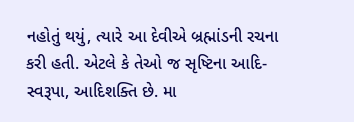નહોતું થયું, ત્યારે આ દેવીએ બ્રહ્માંડની રચના કરી હતી. એટલે કે તેઓ જ સૃષ્ટિના આદિ-સ્વરૂપા, આદિશક્તિ છે. મા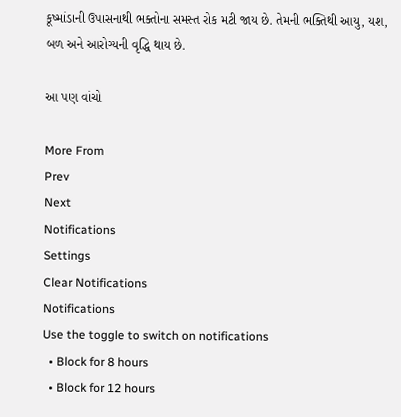કૂષ્માંડાની ઉપાસનાથી ભક્તોના સમસ્ત રોક મટી જાય છે. તેમની ભક્તિથી આયુ, યશ, બળ અને આરોગ્યની વૃદ્ધિ થાય છે.

આ પણ વાંચો

More From
Prev
Next
Notifications
Settings
Clear Notifications
Notifications
Use the toggle to switch on notifications
  • Block for 8 hours
  • Block for 12 hours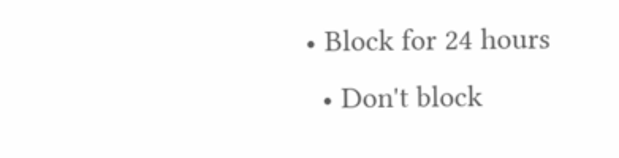• Block for 24 hours
  • Don't block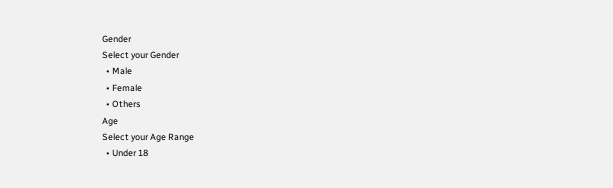Gender
Select your Gender
  • Male
  • Female
  • Others
Age
Select your Age Range
  • Under 18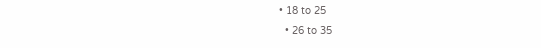• 18 to 25
  • 26 to 35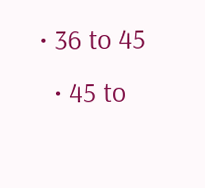• 36 to 45
  • 45 to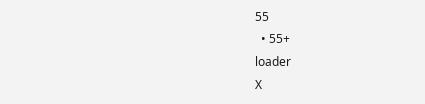55
  • 55+
loader
X